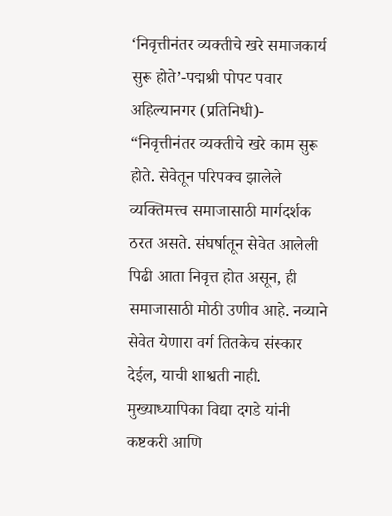‘निवृत्तीनंतर व्यक्तीचे खरे समाजकार्य सुरू होते’-पद्मश्री पोपट पवार
अहिल्यानगर (प्रतिनिधी)- “निवृत्तीनंतर व्यक्तीचे खरे काम सुरू होते. सेवेतून परिपक्व झालेले व्यक्तिमत्त्व समाजासाठी मार्गदर्शक ठरत असते. संघर्षातून सेवेत आलेली पिढी आता निवृत्त होत असून, ही समाजासाठी मोठी उणीव आहे. नव्याने सेवेत येणारा वर्ग तितकेच संस्कार देईल, याची शाश्वती नाही. मुख्याध्यापिका विद्या दगडे यांनी कष्टकरी आणि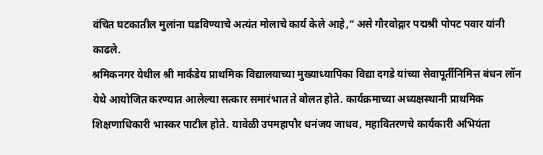वंचित घटकातील मुलांना घडविण्याचे अत्यंत मोलाचे कार्य केले आहे,” असे गौरवोद्गार पद्मश्री पोपट पवार यांनी काढले.
श्रमिकनगर येथील श्री मार्कंडेय प्राथमिक विद्यालयाच्या मुख्याध्यापिका विद्या दगडे यांच्या सेवापूर्तीनिमित्त बंधन लॉन येथे आयोजित करण्यात आलेल्या सत्कार समारंभात ते बोलत होते. कार्यक्रमाच्या अध्यक्षस्थानी प्राथमिक शिक्षणाधिकारी भास्कर पाटील होते. यावेळी उपमहापौर धनंजय जाधव, महावितरणचे कार्यकारी अभियंता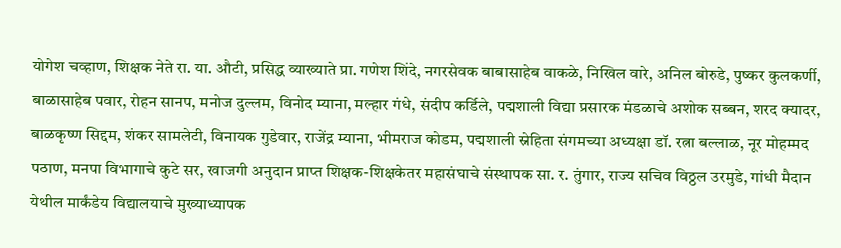योगेश चव्हाण, शिक्षक नेते रा. या. औटी, प्रसिद्ध व्याख्याते प्रा. गणेश शिंदे, नगरसेवक बाबासाहेब वाकळे, निखिल वारे, अनिल बोरुडे, पुष्कर कुलकर्णी, बाळासाहेब पवार, रोहन सानप, मनोज दुल्लम, विनोद म्याना, मल्हार गंधे, संदीप कर्डिले, पद्मशाली विद्या प्रसारक मंडळाचे अशोक सब्बन, शरद क्यादर, बाळकृष्ण सिद्दम, शंकर सामलेटी, विनायक गुडेवार, राजेंद्र म्याना, भीमराज कोडम, पद्मशाली स्नेहिता संगमच्या अध्यक्षा डॉ. रत्ना बल्लाळ, नूर मोहम्मद पठाण, मनपा विभागाचे कुटे सर, खाजगी अनुदान प्राप्त शिक्षक-शिक्षकेतर महासंघाचे संस्थापक सा. र. तुंगार, राज्य सचिव विठ्ठल उरमुडे, गांधी मैदान येथील मार्कंडेय विद्यालयाचे मुख्याध्यापक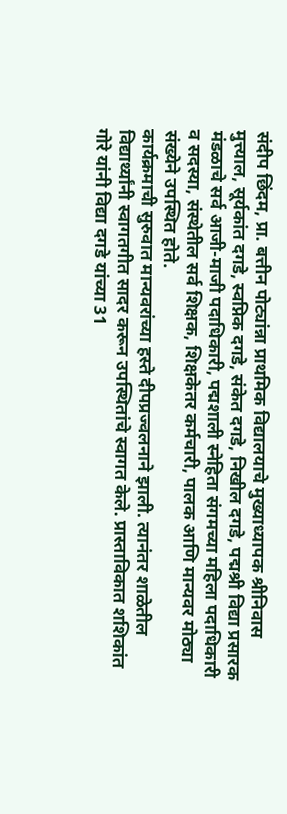संदीप छिंदम, प्रा. बत्तीन पोट्यांन्ना प्राथमिक विद्यालयाचे मुख्याध्यापक श्रीनिवास मुत्त्याल, सूर्यकांत दगडे, स्वप्निक दगडे, संकेत दगडे, निखील दगडे, पद्मश्री विद्या प्रसारक मंडळाचे सर्व आजी-माजी पदाधिकारी, पद्मशाली स्नेहिता संगमच्या महिला पदाधिकारी व सदस्या, संस्थेतील सर्व शिक्षक, शिक्षकेतर कर्मचारी, पालक आणि मान्यवर मोठ्या संख्येने उपस्थित होते.
कार्यक्रमाची सुरुवात मान्यवरांच्या हस्ते दीपप्रज्वलनाने झाली. त्यानंतर शाळेतील विद्यार्थ्यांनी स्वागतगीत सादर करून उपस्थितांचे स्वागत केले. प्रास्ताविकात शशिकांत गोरे यांनी विद्या दगडे यांच्या 31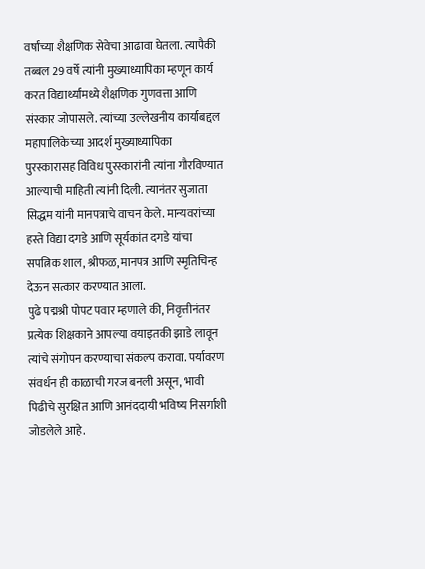वर्षांच्या शैक्षणिक सेवेचा आढावा घेतला. त्यापैकी तब्बल 29 वर्षे त्यांनी मुख्याध्यापिका म्हणून कार्य करत विद्यार्थ्यांमध्ये शैक्षणिक गुणवत्ता आणि संस्कार जोपासले. त्यांच्या उल्लेखनीय कार्याबद्दल महापालिकेच्या आदर्श मुख्याध्यापिका पुरस्कारासह विविध पुरस्कारांनी त्यांना गौरविण्यात आल्याची माहिती त्यांनी दिली. त्यानंतर सुजाता सिद्धम यांनी मानपत्राचे वाचन केले. मान्यवरांच्या हस्ते विद्या दगडे आणि सूर्यकांत दगडे यांचा सपत्निक शाल, श्रीफळ, मानपत्र आणि स्मृतिचिन्ह देऊन सत्कार करण्यात आला.
पुढे पद्मश्री पोपट पवार म्हणाले की, निवृत्तीनंतर प्रत्येक शिक्षकाने आपल्या वयाइतकी झाडे लावून त्यांचे संगोपन करण्याचा संकल्प करावा. पर्यावरण संवर्धन ही काळाची गरज बनली असून, भावी पिढीचे सुरक्षित आणि आनंददायी भविष्य निसर्गाशी जोडलेले आहे.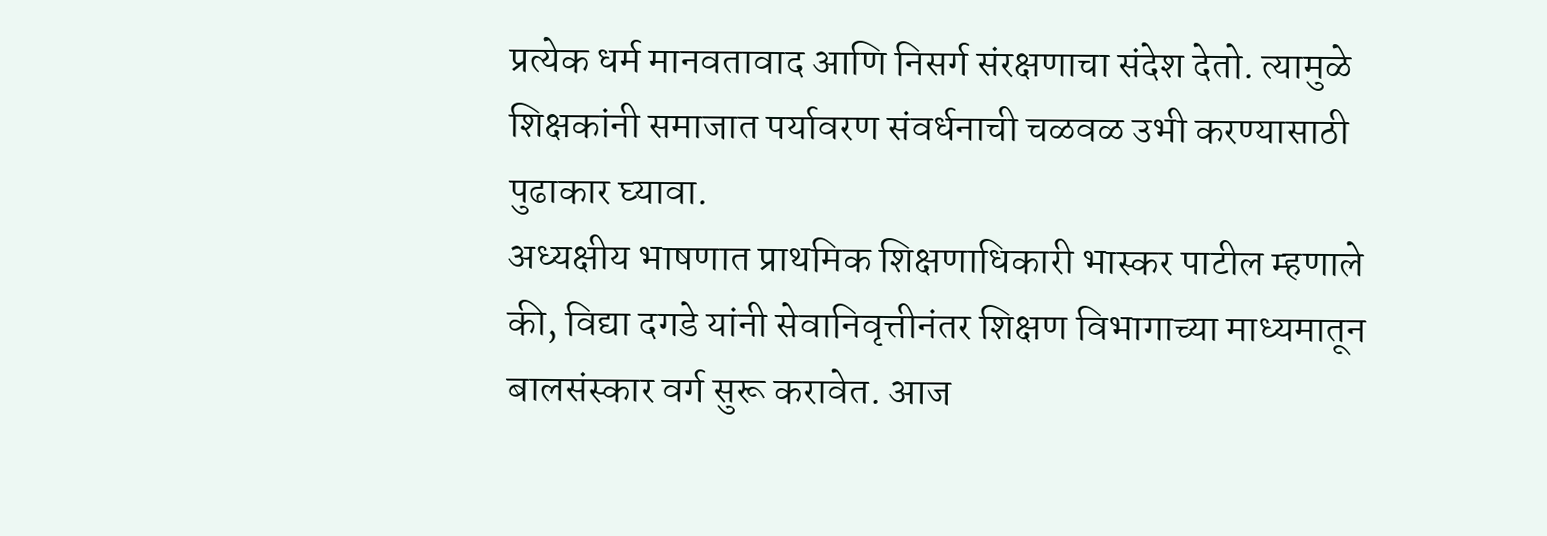प्रत्येक धर्म मानवतावाद आणि निसर्ग संरक्षणाचा संदेश देतो. त्यामुळे शिक्षकांनी समाजात पर्यावरण संवर्धनाची चळवळ उभी करण्यासाठी पुढाकार घ्यावा.
अध्यक्षीय भाषणात प्राथमिक शिक्षणाधिकारी भास्कर पाटील म्हणाले की, विद्या दगडे यांनी सेवानिवृत्तीनंतर शिक्षण विभागाच्या माध्यमातून बालसंस्कार वर्ग सुरू करावेत. आज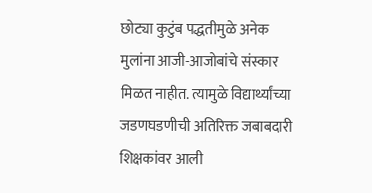छोट्या कुटुंब पद्धतीमुळे अनेक मुलांना आजी-आजोबांचे संस्कार मिळत नाहीत. त्यामुळे विद्यार्थ्यांच्या जडणघडणीची अतिरिक्त जबाबदारी शिक्षकांवर आली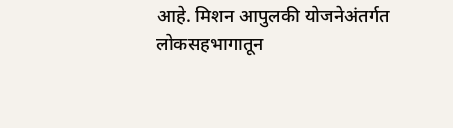आहे. मिशन आपुलकी योजनेअंतर्गत लोकसहभागातून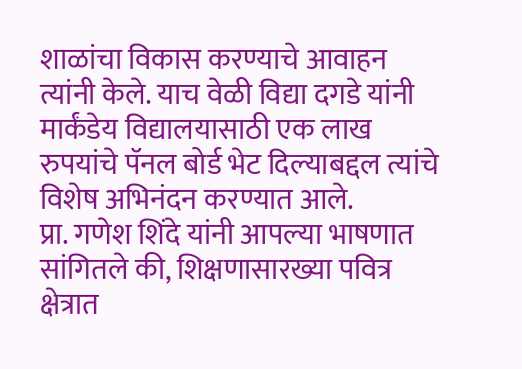शाळांचा विकास करण्याचे आवाहन त्यांनी केले. याच वेळी विद्या दगडे यांनी मार्कंडेय विद्यालयासाठी एक लाख रुपयांचे पॅनल बोर्ड भेट दिल्याबद्दल त्यांचे विशेष अभिनंदन करण्यात आले.
प्रा. गणेश शिंदे यांनी आपल्या भाषणात सांगितले की, शिक्षणासारख्या पवित्र क्षेत्रात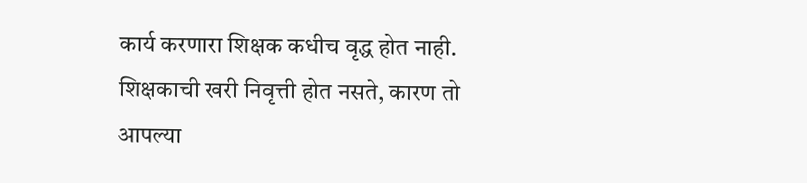कार्य करणारा शिक्षक कधीच वृद्ध होत नाही. शिक्षकाची खरी निवृत्ती होत नसते, कारण तो आपल्या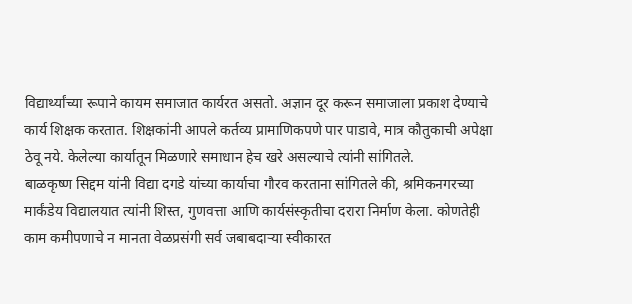विद्यार्थ्यांच्या रूपाने कायम समाजात कार्यरत असतो. अज्ञान दूर करून समाजाला प्रकाश देण्याचे कार्य शिक्षक करतात. शिक्षकांनी आपले कर्तव्य प्रामाणिकपणे पार पाडावे, मात्र कौतुकाची अपेक्षा ठेवू नये. केलेल्या कार्यातून मिळणारे समाधान हेच खरे असल्याचे त्यांनी सांगितले.
बाळकृष्ण सिद्दम यांनी विद्या दगडे यांच्या कार्याचा गौरव करताना सांगितले की, श्रमिकनगरच्या मार्कंडेय विद्यालयात त्यांनी शिस्त, गुणवत्ता आणि कार्यसंस्कृतीचा दरारा निर्माण केला. कोणतेही काम कमीपणाचे न मानता वेळप्रसंगी सर्व जबाबदाऱ्या स्वीकारत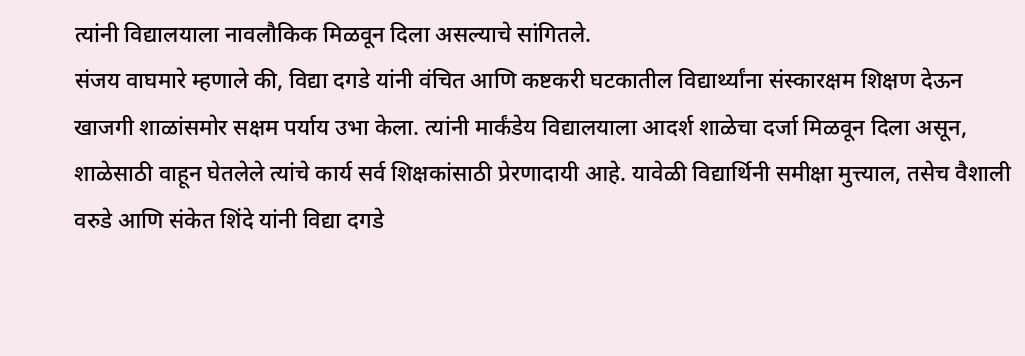त्यांनी विद्यालयाला नावलौकिक मिळवून दिला असल्याचे सांगितले.
संजय वाघमारे म्हणाले की, विद्या दगडे यांनी वंचित आणि कष्टकरी घटकातील विद्यार्थ्यांना संस्कारक्षम शिक्षण देऊन खाजगी शाळांसमोर सक्षम पर्याय उभा केला. त्यांनी मार्कंडेय विद्यालयाला आदर्श शाळेचा दर्जा मिळवून दिला असून, शाळेसाठी वाहून घेतलेले त्यांचे कार्य सर्व शिक्षकांसाठी प्रेरणादायी आहे. यावेळी विद्यार्थिनी समीक्षा मुत्त्याल, तसेच वैशाली वरुडे आणि संकेत शिंदे यांनी विद्या दगडे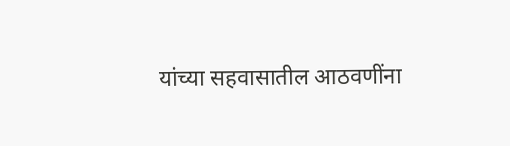यांच्या सहवासातील आठवणींना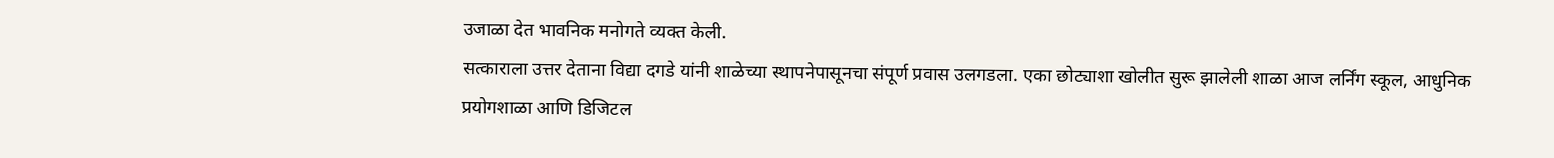उजाळा देत भावनिक मनोगते व्यक्त केली.
सत्काराला उत्तर देताना विद्या दगडे यांनी शाळेच्या स्थापनेपासूनचा संपूर्ण प्रवास उलगडला. एका छोट्याशा खोलीत सुरू झालेली शाळा आज लर्निंग स्कूल, आधुनिक प्रयोगशाळा आणि डिजिटल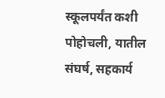स्कूलपर्यंत कशी पोहोचली, यातील संघर्ष, सहकार्य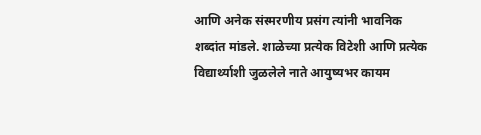आणि अनेक संस्मरणीय प्रसंग त्यांनी भावनिक शब्दांत मांडले. शाळेच्या प्रत्येक विटेशी आणि प्रत्येक विद्यार्थ्याशी जुळलेले नाते आयुष्यभर कायम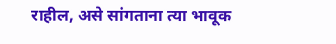राहील, असे सांगताना त्या भावूक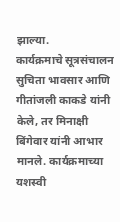झाल्या.
कार्यक्रमाचे सूत्रसंचालन सुचिता भावसार आणि गीतांजली काकडे यांनी केले, तर मिनाक्षी बिंगेवार यांनी आभार मानले. कार्यक्रमाच्या यशस्वी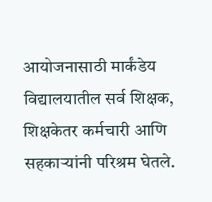आयोजनासाठी मार्कंडेय विद्यालयातील सर्व शिक्षक, शिक्षकेतर कर्मचारी आणि सहकाऱ्यांनी परिश्रम घेतले.